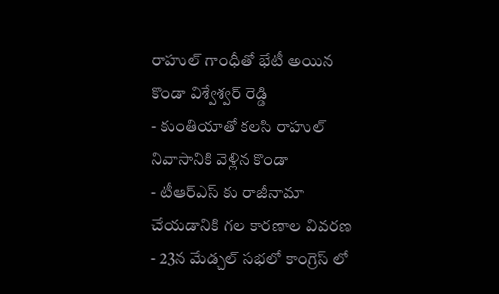రాహుల్ గాంధీతో భేటీ అయిన కొండా విశ్వేశ్వర్ రెడ్డి
- కుంతియాతో కలసి రాహుల్ నివాసానికి వెళ్లిన కొండా
- టీఆర్ఎస్ కు రాజీనామా చేయడానికి గల కారణాల వివరణ
- 23న మేడ్చల్ సభలో కాంగ్రెస్ లో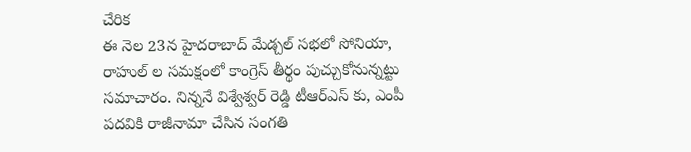చేరిక
ఈ నెల 23న హైదరాబాద్ మేడ్చల్ సభలో సోనియా, రాహుల్ ల సమక్షంలో కాంగ్రెస్ తీర్థం పుచ్చుకోనున్నట్టు సమాచారం. నిన్ననే విశ్వేశ్వర్ రెడ్డి టీఆర్ఎస్ కు, ఎంపీ పదవికి రాజీనామా చేసిన సంగతి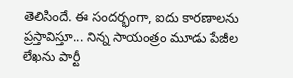తెలిసిందే. ఈ సందర్భంగా, ఐదు కారణాలను ప్రస్తావిస్తూ... నిన్న సాయంత్రం మూడు పేజీల లేఖను పార్టీ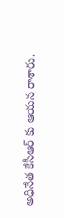అధినేత కేసీఆర్ కు ఆయన రాశారు.